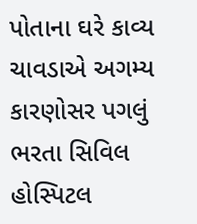પોતાના ઘરે કાવ્ય ચાવડાએ અગમ્ય કારણોસર પગલું ભરતા સિવિલ હોસ્પિટલ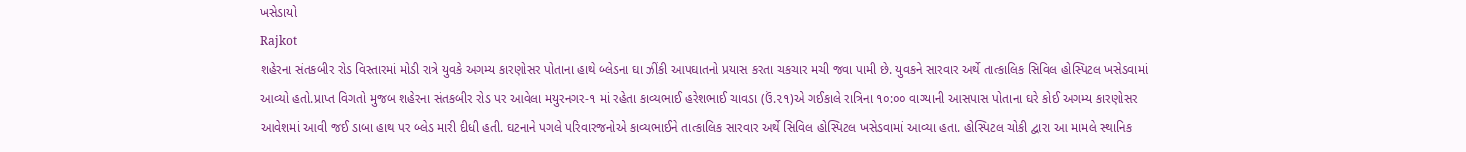ખસેડાયો
Rajkot
શહેરના સંતકબીર રોડ વિસ્તારમાં મોડી રાત્રે યુવકે અગમ્ય કારણોસર પોતાના હાથે બ્લેડના ઘા ઝીંકી આપઘાતનો પ્રયાસ કરતા ચકચાર મચી જવા પામી છે. યુવકને સારવાર અર્થે તાત્કાલિક સિવિલ હોસ્પિટલ ખસેડવામાં આવ્યો હતો.પ્રાપ્ત વિગતો મુજબ શહેરના સંતકબીર રોડ પર આવેલા મયુરનગર-૧ માં રહેતા કાવ્યભાઈ હરેશભાઈ ચાવડા (ઉં.૨૧)એ ગઈકાલે રાત્રિના ૧૦:૦૦ વાગ્યાની આસપાસ પોતાના ઘરે કોઈ અગમ્ય કારણોસર આવેશમાં આવી જઈ ડાબા હાથ પર બ્લેડ મારી દીધી હતી. ઘટનાને પગલે પરિવારજનોએ કાવ્યભાઈને તાત્કાલિક સારવાર અર્થે સિવિલ હોસ્પિટલ ખસેડવામાં આવ્યા હતા. હોસ્પિટલ ચોકી દ્વારા આ મામલે સ્થાનિક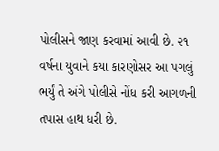પોલીસને જાણ કરવામાં આવી છે. ૨૧ વર્ષના યુવાને કયા કારણોસર આ પગલું ભર્યું તે અંગે પોલીસે નોંધ કરી આગળની તપાસ હાથ ધરી છે.